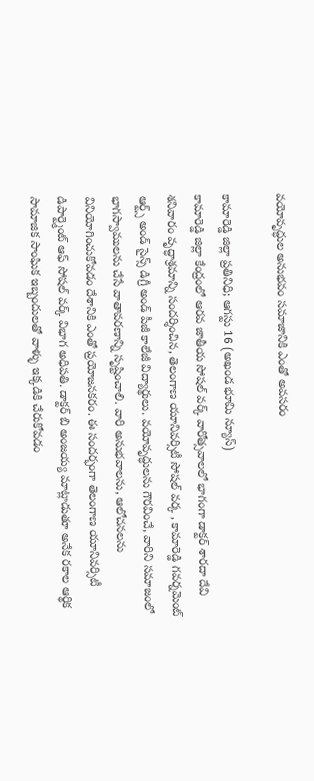వయోవృద్ధుల అనుభవం సమాజానికి ఎంతో అవసరం

కామారెడ్డి జిల్లా ప్రతినిధి; ఆగస్టు 16 (అఖండ భూమి న్యూస్)
కామారెడ్డి జిల్లా కేంద్రంలో ఆరవ జాతీయ సోషల్ వర్క్ వారోత్సవాలలో భాగంగా డాక్టర్ శారదా దేవి శనివారం వృద్ధాశ్రమాన్ని సందర్శించిన, తెలంగాణ యూనివర్సిటీ సోషల్ వర్క , కామారెడ్డి గవర్నమెంట్ ఆర్ట్స్ అండ్ సైన్స్ డిగ్రీ అండ్ పీజీ కాలేజీ విద్యార్థులు. వయోవృద్ధులను గౌరవించే, వారిని సమాజంలో భాగస్వాములను చేసే వాతావరణాన్ని సృష్టించాలి. వారి అనుభవాలను, ఆలోచనలను వినియోగించుకోవడం దేశానికి ఎంతో ప్రయోజనకరం. ఈ సందర్భంగా తెలంగాణ యూనివర్సిటీ డిపార్ట్మెంట్ ఆఫ్ సోషల్ వర్క్ విభాగ అధిపతి. డాక్టర్ బి అంజయ్య మాట్లాడుతూ అనేక రకాల ఆర్థిక సామాజిక సాంఘిక ఇబ్బందులతో వాళ్ళు ఇక్కడికి చేరుకోవడం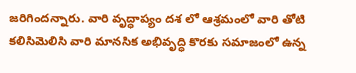జరిగిందన్నారు. వారి వృద్ధాప్యం దశ లో ఆశ్రమంలో వారి తోటి కలిసిమెలిసి వారి మానసిక అభివృద్ధి కొరకు సమాజంలో ఉన్న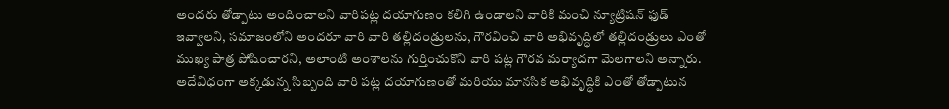అందరు తోడ్పాటు అందించాలని వారిపట్ల దయాగుణం కలిగి ఉండాలని వారికి మంచి న్యూట్రిషన్ ఫుడ్ ఇవ్వాలని, సమాజంలోని అందరూ వారి వారి తల్లిదండ్రులను, గౌరవించి వారి అభివృద్ధిలో తల్లిదండ్రులు ఎంతో ముఖ్య పాత్ర పోషించారని, అలాంటి అంశాలను గుర్తించుకొని వారి పట్ల గౌరవ మర్యాదగా మెలగాలని అన్నారు. అదేవిధంగా అక్కడున్న సిబ్బంది వారి పట్ల దయాగుణంతో మరియు మానసిక అభివృద్ధికి ఎంతో తోడ్పాటున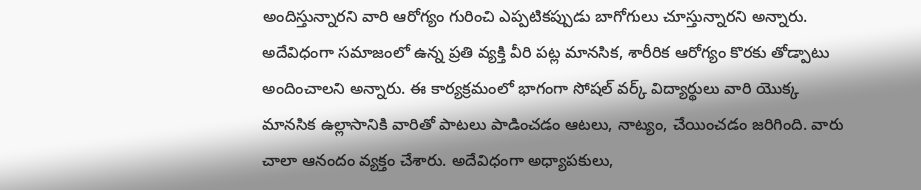అందిస్తున్నారని వారి ఆరోగ్యం గురించి ఎప్పటికప్పుడు బాగోగులు చూస్తున్నారని అన్నారు. అదేవిధంగా సమాజంలో ఉన్న ప్రతి వ్యక్తి వీరి పట్ల మానసిక, శారీరిక ఆరోగ్యం కొరకు తోడ్పాటు అందించాలని అన్నారు. ఈ కార్యక్రమంలో భాగంగా సోషల్ వర్క్ విద్యార్థులు వారి యొక్క మానసిక ఉల్లాసానికి వారితో పాటలు పాడించడం ఆటలు, నాట్యం, చేయించడం జరిగింది. వారు చాలా ఆనందం వ్యక్తం చేశారు. అదేవిధంగా అధ్యాపకులు,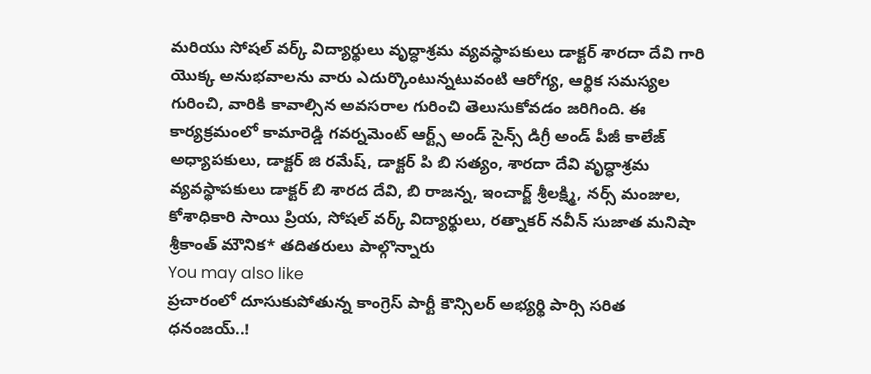మరియు సోషల్ వర్క్ విద్యార్థులు వృద్ధాశ్రమ వ్యవస్థాపకులు డాక్టర్ శారదా దేవి గారి యొక్క అనుభవాలను వారు ఎదుర్కొంటున్నటువంటి ఆరోగ్య, ఆర్థిక సమస్యల గురించి, వారికి కావాల్సిన అవసరాల గురించి తెలుసుకోవడం జరిగింది. ఈ కార్యక్రమంలో కామారెడ్డి గవర్నమెంట్ ఆర్ట్స్ అండ్ సైన్స్ డిగ్రీ అండ్ పీజీ కాలేజ్ అధ్యాపకులు, డాక్టర్ జి రమేష్, డాక్టర్ పి బి సత్యం, శారదా దేవి వృద్ధాశ్రమ వ్యవస్థాపకులు డాక్టర్ బి శారద దేవి, బి రాజన్న, ఇంచార్జ్ శ్రీలక్ష్మి, నర్స్ మంజుల, కోశాధికారి సాయి ప్రియ, సోషల్ వర్క్ విద్యార్థులు, రత్నాకర్ నవీన్ సుజాత మనిషా శ్రీకాంత్ మౌనిక* తదితరులు పాల్గొన్నారు
You may also like
ప్రచారంలో దూసుకుపోతున్న కాంగ్రెస్ పార్టీ కౌన్సిలర్ అభ్యర్థి పార్సి సరిత ధనంజయ్..!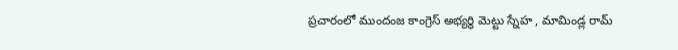ప్రచారంలో ముందంజ కాంగ్రెస్ అభ్యర్థి మెట్టు స్నేహ , మామిండ్ల రామ్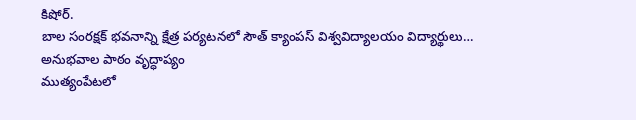కిషోర్.
బాల సంరక్షక్ భవనాన్ని క్షేత్ర పర్యటనలో సౌత్ క్యాంపస్ విశ్వవిద్యాలయం విద్యార్థులు…
అనుభవాల పాఠం వృద్ధాప్యం
ముత్యంపేటలో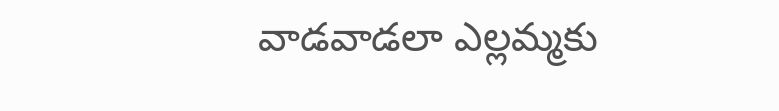వాడవాడలా ఎల్లమ్మకు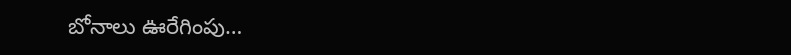బోనాలు ఊరేగింపు…